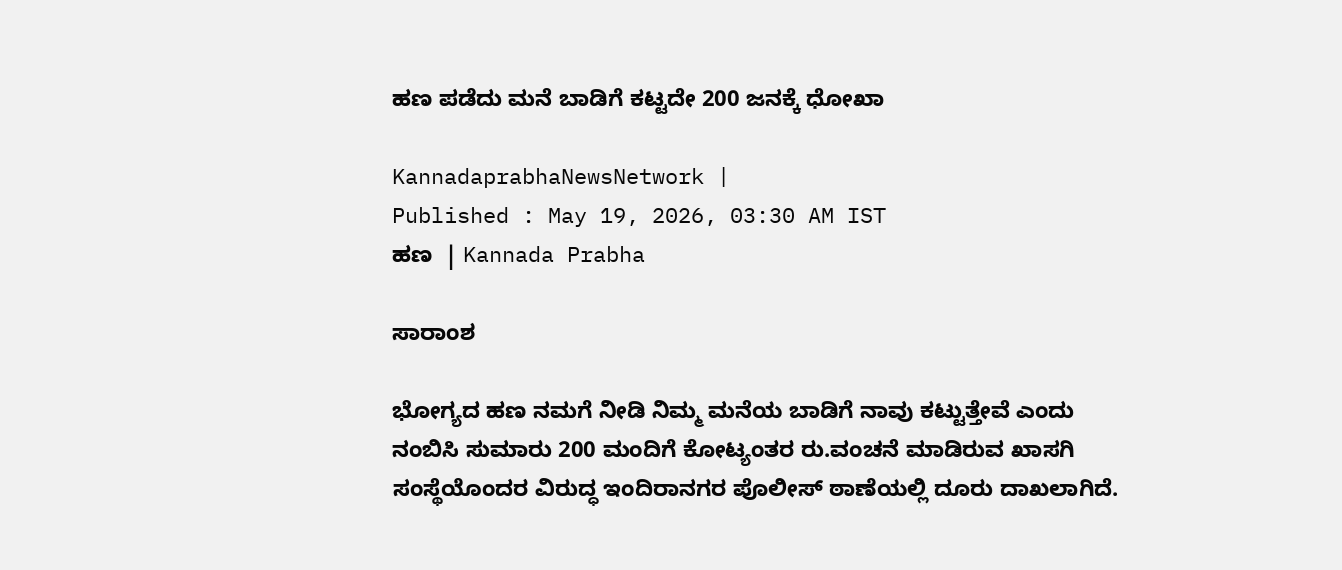ಹಣ ಪಡೆದು ಮನೆ ಬಾಡಿಗೆ ಕಟ್ಟದೇ 200 ಜನಕ್ಕೆ ಧೋಖಾ

KannadaprabhaNewsNetwork |
Published : May 19, 2026, 03:30 AM IST
ಹಣ  | Kannada Prabha

ಸಾರಾಂಶ

ಭೋಗ್ಯದ ಹಣ ನಮಗೆ ನೀಡಿ ನಿಮ್ಮ ಮನೆಯ ಬಾಡಿಗೆ ನಾವು ಕಟ್ಟುತ್ತೇವೆ ಎಂದು ನಂಬಿಸಿ ಸುಮಾರು 200 ಮಂದಿಗೆ ಕೋಟ್ಯಂತರ ರು.ವಂಚನೆ ಮಾಡಿರುವ ಖಾಸಗಿ ಸಂಸ್ಥೆಯೊಂದರ ವಿರುದ್ಧ ಇಂದಿರಾನಗರ ಪೊಲೀಸ್ ಠಾಣೆಯಲ್ಲಿ ದೂರು ದಾಖಲಾಗಿದೆ.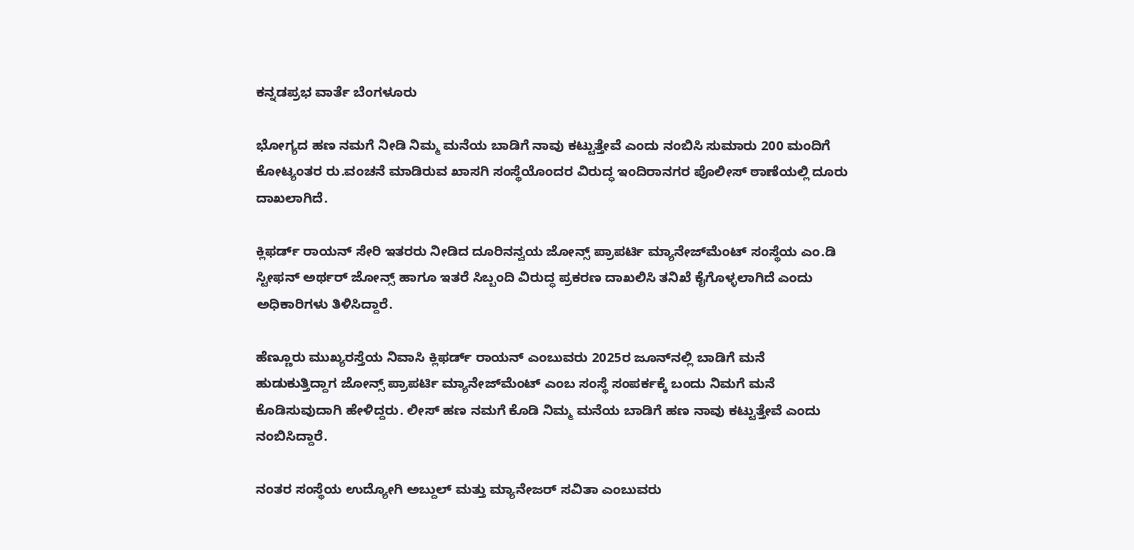ಕನ್ನಡಪ್ರಭ ವಾರ್ತೆ ಬೆಂಗಳೂರು

ಭೋಗ್ಯದ ಹಣ ನಮಗೆ ನೀಡಿ ನಿಮ್ಮ ಮನೆಯ ಬಾಡಿಗೆ ನಾವು ಕಟ್ಟುತ್ತೇವೆ ಎಂದು ನಂಬಿಸಿ ಸುಮಾರು 200 ಮಂದಿಗೆ ಕೋಟ್ಯಂತರ ರು.ವಂಚನೆ ಮಾಡಿರುವ ಖಾಸಗಿ ಸಂಸ್ಥೆಯೊಂದರ ವಿರುದ್ಧ ಇಂದಿರಾನಗರ ಪೊಲೀಸ್ ಠಾಣೆಯಲ್ಲಿ ದೂರು ದಾಖಲಾಗಿದೆ.

ಕ್ಲಿಫರ್ಡ್ ರಾಯನ್ ಸೇರಿ ಇತರರು ನೀಡಿದ ದೂರಿನನ್ವಯ ಜೋನ್ಸ್ ಪ್ರಾಪರ್ಟಿ ಮ್ಯಾನೇಜ್‌ಮೆಂಟ್ ಸಂಸ್ಥೆಯ ಎಂ.ಡಿ ಸ್ಟೀಫನ್ ಅರ್ಥರ್ ಜೋನ್ಸ್ ಹಾಗೂ ಇತರೆ ಸಿಬ್ಬಂದಿ ವಿರುದ್ಧ ಪ್ರಕರಣ ದಾಖಲಿಸಿ ತನಿಖೆ ಕೈಗೊಳ್ಳಲಾಗಿದೆ ಎಂದು ಅಧಿಕಾರಿಗಳು ತಿಳಿಸಿದ್ದಾರೆ.

ಹೆಣ್ಣೂರು ಮುಖ್ಯರಸ್ತೆಯ ನಿವಾಸಿ ಕ್ಲಿಫರ್ಡ್ ರಾಯನ್ ಎಂಬುವರು 2025ರ ಜೂನ್‌ನಲ್ಲಿ ಬಾಡಿಗೆ ಮನೆ ಹುಡುಕುತ್ತಿದ್ದಾಗ ಜೋನ್ಸ್ ಪ್ರಾಪರ್ಟಿ ಮ್ಯಾನೇಜ್‌ಮೆಂಟ್ ಎಂಬ ಸಂಸ್ಥೆ ಸಂಪರ್ಕಕ್ಕೆ ಬಂದು ನಿಮಗೆ ಮನೆ ಕೊಡಿಸುವುದಾಗಿ ಹೇಳಿದ್ದರು. ಲೀಸ್‌ ಹಣ ನಮಗೆ ಕೊಡಿ ನಿಮ್ಮ ಮನೆಯ ಬಾಡಿಗೆ ಹಣ ನಾವು ಕಟ್ಟುತ್ತೇವೆ ಎಂದು ನಂಬಿಸಿದ್ದಾರೆ.

ನಂತರ ಸಂಸ್ಥೆಯ ಉದ್ಯೋಗಿ ಅಬ್ದುಲ್ ಮತ್ತು ಮ್ಯಾನೇಜರ್ ಸವಿತಾ ಎಂಬುವರು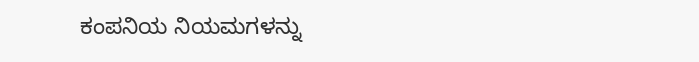ಕಂಪನಿಯ ನಿಯಮಗಳನ್ನು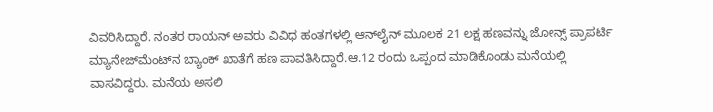ವಿವರಿಸಿದ್ದಾರೆ. ನಂತರ ರಾಯನ್‌ ಅವರು ವಿವಿಧ ಹಂತಗಳಲ್ಲಿ ಆನ್‌ಲೈನ್ ಮೂಲಕ 21 ಲಕ್ಷ ಹಣವನ್ನು ಜೋನ್ಸ್ ಪ್ರಾಪರ್ಟಿ ಮ್ಯಾನೇಜ್‌ಮೆಂಟ್‌ನ ಬ್ಯಾಂಕ್‌ ಖಾತೆಗೆ ಹಣ ಪಾವತಿಸಿದ್ದಾರೆ.ಆ.12 ರಂದು ಒಪ್ಪಂದ ಮಾಡಿಕೊಂಡು ಮನೆಯಲ್ಲಿ ವಾಸವಿದ್ದರು. ಮನೆಯ ಅಸಲಿ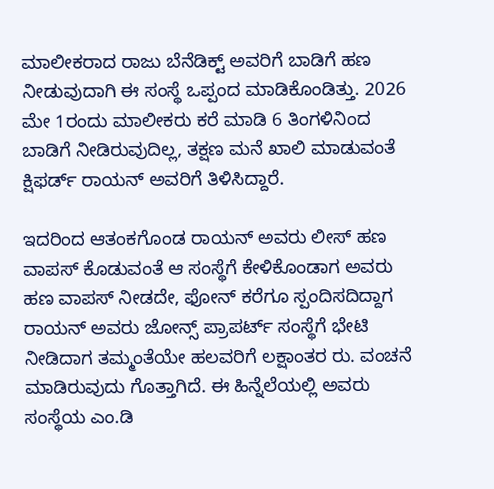ಮಾಲೀಕರಾದ ರಾಜು ಬೆನೆಡಿಕ್ಟ್ ಅವರಿಗೆ ಬಾಡಿಗೆ ಹಣ ನೀಡುವುದಾಗಿ ಈ ಸಂಸ್ಥೆ ಒಪ್ಪಂದ ಮಾಡಿಕೊಂಡಿತ್ತು. 2026 ಮೇ 1ರಂದು ಮಾಲೀಕರು ಕರೆ ಮಾಡಿ 6 ತಿಂಗಳಿನಿಂದ ಬಾಡಿಗೆ ನೀಡಿರುವುದಿಲ್ಲ, ತಕ್ಷಣ ಮನೆ ಖಾಲಿ ಮಾಡುವಂತೆ ಕ್ಷಿಫರ್ಡ್ ರಾಯನ್ ಅವರಿಗೆ ತಿಳಿಸಿದ್ದಾರೆ.

ಇದರಿಂದ ಆತಂಕಗೊಂಡ ರಾಯನ್‌ ಅವರು ಲೀಸ್ ಹಣ ವಾಪಸ್ ಕೊಡುವಂತೆ ಆ ಸಂಸ್ಥೆಗೆ ಕೇಳಿಕೊಂಡಾಗ ಅವರು ಹಣ ವಾಪಸ್ ನೀಡದೇ, ಫೋನ್ ಕರೆಗೂ ಸ್ಪಂದಿಸದಿದ್ದಾಗ ರಾಯನ್ ಅವರು ಜೋನ್ಸ್ ಪ್ರಾಪರ್ಟ್ ಸಂಸ್ಥೆಗೆ ಭೇಟಿ ನೀಡಿದಾಗ ತಮ್ಮಂತೆಯೇ ಹಲವರಿಗೆ ಲಕ್ಷಾಂತರ ರು. ವಂಚನೆ ಮಾಡಿರುವುದು ಗೊತ್ತಾಗಿದೆ. ಈ ಹಿನ್ನೆಲೆಯಲ್ಲಿ ಅವರು ಸಂಸ್ಥೆಯ ಎಂ.ಡಿ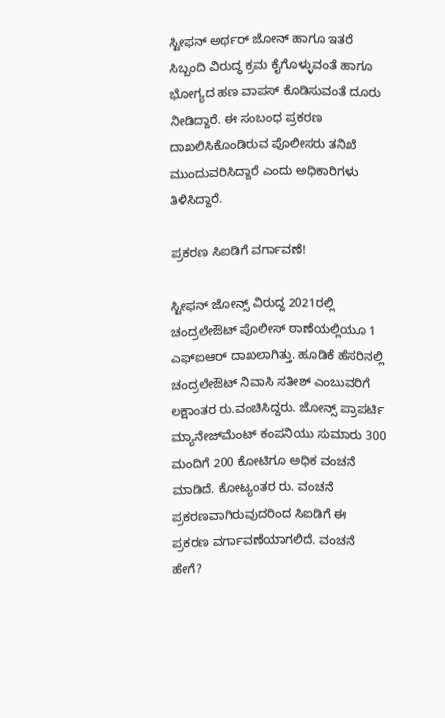ಸ್ಟೀಫನ್ ಅರ್ಥರ್ ಜೋನ್ ಹಾಗೂ ಇತರೆ ಸಿಬ್ಬಂದಿ ವಿರುದ್ಧ ಕ್ರಮ ಕೈಗೊಳ್ಳುವಂತೆ ಹಾಗೂ ಭೋಗ್ಯದ ಹಣ ವಾಪಸ್ ಕೊಡಿಸುವಂತೆ ದೂರು ನೀಡಿದ್ದಾರೆ. ಈ ಸಂಬಂಧ ಪ್ರಕರಣ ದಾಖಲಿಸಿಕೊಂಡಿರುವ ಪೊಲೀಸರು ತನಿಖೆ ಮುಂದುವರಿಸಿದ್ದಾರೆ ಎಂದು ಅಧಿಕಾರಿಗಳು ತಿಳಿಸಿದ್ದಾರೆ.

ಪ್ರಕರಣ ಸಿಐಡಿಗೆ ವರ್ಗಾವಣೆ!

ಸ್ಟೀಫನ್ ಜೋನ್ಸ್ ವಿರುದ್ಧ 2021ರಲ್ಲಿ ಚಂದ್ರಲೇಔಟ್‌ ಪೊಲೀಸ್‌ ಠಾಣೆಯಲ್ಲಿಯೂ 1 ಎಫ್‌ಐಆರ್‌ ದಾಖಲಾಗಿತ್ತು. ಹೂಡಿಕೆ ಹೆಸರಿನಲ್ಲಿ ಚಂದ್ರಲೇಔಟ್‌ ನಿವಾಸಿ ಸತೀಶ್‌ ಎಂಬುವರಿಗೆ ಲಕ್ಷಾಂತರ ರು.ವಂಚಿಸಿದ್ದರು. ಜೋನ್ಸ್ ಪ್ರಾಪರ್ಟಿ ಮ್ಯಾನೇಜ್‌ಮೆಂಟ್ ಕಂಪನಿಯು ಸುಮಾರು 300 ಮಂದಿಗೆ 200 ಕೋಟಿಗೂ ಅಧಿಕ ವಂಚನೆ ಮಾಡಿದೆ. ಕೋಟ್ಯಂತರ ರು. ವಂಚನೆ ಪ್ರಕರಣವಾಗಿರುವುದರಿಂದ ಸಿಐಡಿಗೆ ಈ ಪ್ರಕರಣ ವರ್ಗಾವಣೆಯಾಗಲಿದೆ. ವಂಚನೆ ಹೇಗೆ?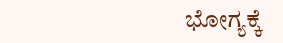ಭೋಗ್ಯಕ್ಕೆ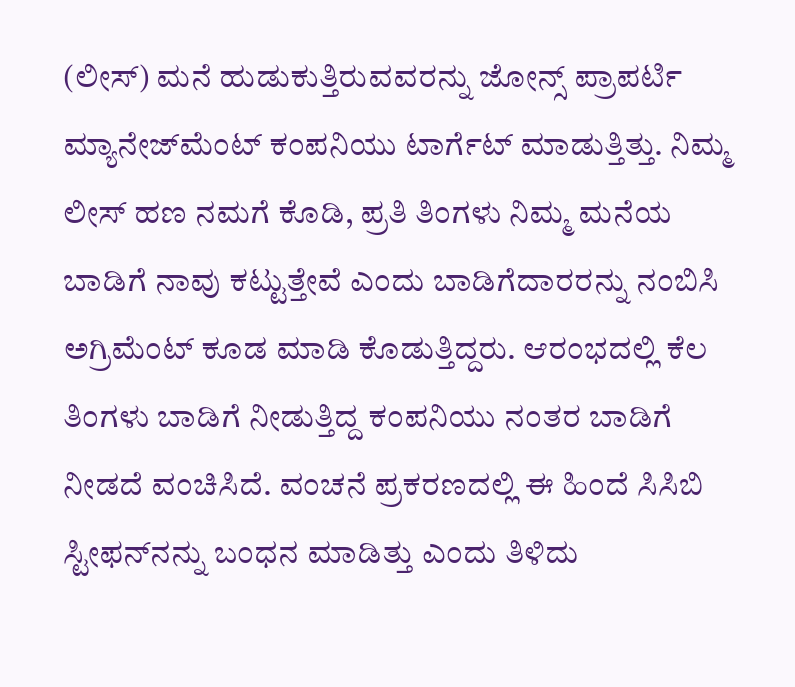(ಲೀಸ್‌) ಮನೆ ಹುಡುಕುತ್ತಿರುವವರನ್ನು ಜೋನ್ಸ್ ಪ್ರಾಪರ್ಟಿ ಮ್ಯಾನೇಜ್‌ಮೆಂಟ್ ಕಂಪನಿಯು ಟಾರ್ಗೆಟ್ ಮಾಡುತ್ತಿತ್ತು. ನಿಮ್ಮ ಲೀಸ್‌ ಹಣ ನಮಗೆ ಕೊಡಿ, ಪ್ರತಿ ತಿಂಗಳು ನಿಮ್ಮ ಮನೆಯ ಬಾಡಿಗೆ ನಾವು ಕಟ್ಟುತ್ತೇವೆ ಎಂದು ಬಾಡಿಗೆದಾರರನ್ನು ನಂಬಿಸಿ ಅಗ್ರಿಮೆಂಟ್‌ ಕೂಡ ಮಾಡಿ ಕೊಡುತ್ತಿದ್ದರು. ಆರಂಭದಲ್ಲಿ ಕೆಲ ತಿಂಗಳು ಬಾಡಿಗೆ ನೀಡುತ್ತಿದ್ದ ಕಂಪನಿಯು ನಂತರ ಬಾಡಿಗೆ ನೀಡದೆ ವಂಚಿಸಿದೆ. ವಂಚನೆ ಪ್ರಕರಣದಲ್ಲಿ ಈ ಹಿಂದೆ ಸಿಸಿಬಿ ಸ್ಟೀಫನ್‌ನನ್ನು ಬಂಧನ ಮಾಡಿತ್ತು ಎಂದು ತಿಳಿದು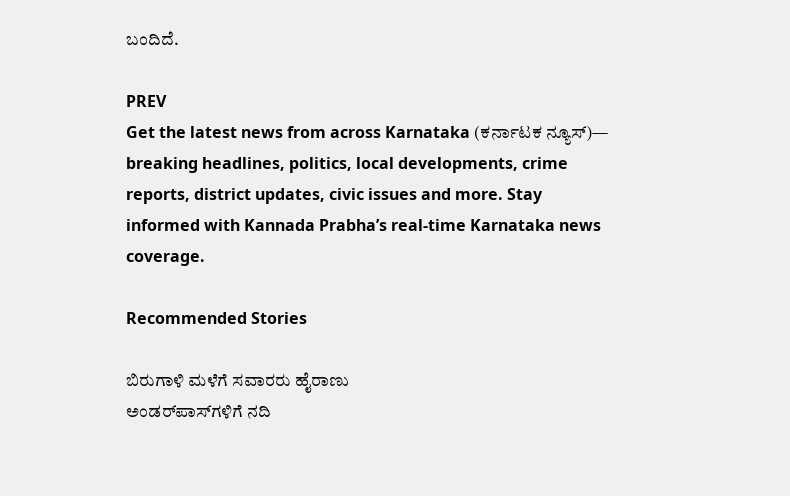ಬಂದಿದೆ.

PREV
Get the latest news from across Karnataka (ಕರ್ನಾಟಕ ನ್ಯೂಸ್)— breaking headlines, politics, local developments, crime reports, district updates, civic issues and more. Stay informed with Kannada Prabha’s real‑time Karnataka news coverage.

Recommended Stories

ಬಿರುಗಾಳಿ ಮಳೆಗೆ ಸವಾರರು ಹೈರಾಣು
ಅಂಡರ್‌ಪಾಸ್‌ಗಳಿಗೆ ನದಿ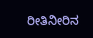ರೀತಿನೀರಿನ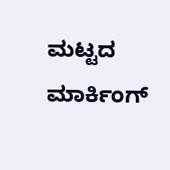ಮಟ್ಟದ ಮಾರ್ಕಿಂಗ್